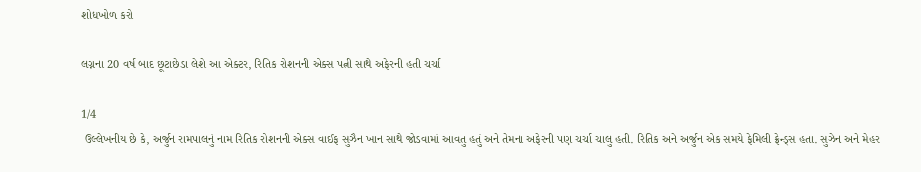શોધખોળ કરો

લગ્નના 20 વર્ષ બાદ છૂટાછેડા લેશે આ એક્ટર, રિતિક રોશનની એક્સ પત્ની સાથે અફેરની હતી ચર્ચા

1/4
 ઉલ્લેખનીય છે કે, અર્જુન રામપાલનું નામ રિતિક રોશનની એક્સ વાઈફ સુઝૈન ખાન સાથે જોડવામાં આવતુ હતું અને તેમના અફેરની પણ ચર્ચા ચાલુ હતી. રિતિક અને અર્જુન એક સમયે ફેમિલી ફ્રેન્ડ્સ હતા. સુઝેન અને મેહર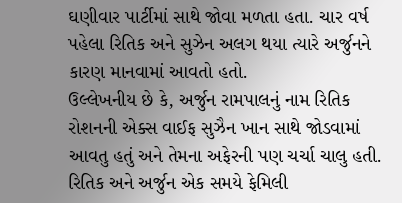ઘણીવાર પાર્ટીમાં સાથે જોવા મળતા હતા. ચાર વર્ષ પહેલા રિતિક અને સુઝેન અલગ થયા ત્યારે અર્જુનને કારણ માનવામાં આવતો હતો.
ઉલ્લેખનીય છે કે, અર્જુન રામપાલનું નામ રિતિક રોશનની એક્સ વાઈફ સુઝૈન ખાન સાથે જોડવામાં આવતુ હતું અને તેમના અફેરની પણ ચર્ચા ચાલુ હતી. રિતિક અને અર્જુન એક સમયે ફેમિલી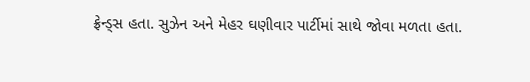ફ્રેન્ડ્સ હતા. સુઝેન અને મેહર ઘણીવાર પાર્ટીમાં સાથે જોવા મળતા હતા.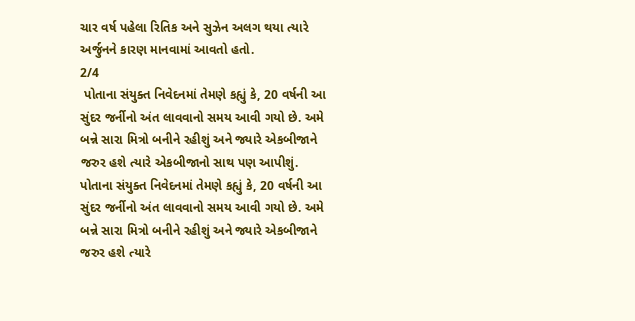ચાર વર્ષ પહેલા રિતિક અને સુઝેન અલગ થયા ત્યારે અર્જુનને કારણ માનવામાં આવતો હતો.
2/4
 પોતાના સંયુક્ત નિવેદનમાં તેમણે કહ્યું કે, 20 વર્ષની આ સુંદર જર્નીનો અંત લાવવાનો સમય આવી ગયો છે. અમે બન્ને સારા મિત્રો બનીને રહીશું અને જ્યારે એકબીજાને જરુર હશે ત્યારે એકબીજાનો સાથ પણ આપીશું.
પોતાના સંયુક્ત નિવેદનમાં તેમણે કહ્યું કે, 20 વર્ષની આ સુંદર જર્નીનો અંત લાવવાનો સમય આવી ગયો છે. અમે બન્ને સારા મિત્રો બનીને રહીશું અને જ્યારે એકબીજાને જરુર હશે ત્યારે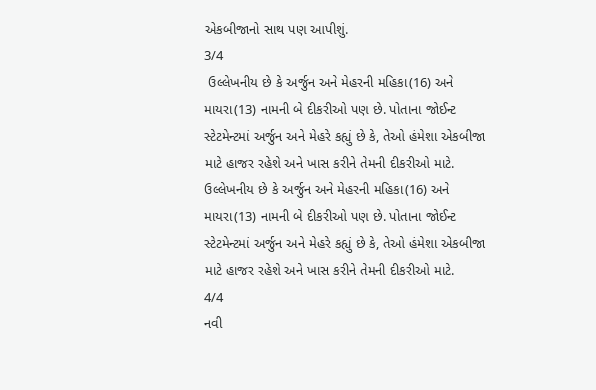એકબીજાનો સાથ પણ આપીશું.
3/4
 ઉલ્લેખનીય છે કે અર્જુન અને મેહરની મહિકા(16) અને માયરા(13) નામની બે દીકરીઓ પણ છે. પોતાના જોઈન્ટ સ્ટેટમેન્ટમાં અર્જુન અને મેહરે કહ્યું છે કે, તેઓ હંમેશા એકબીજા માટે હાજર રહેશે અને ખાસ કરીને તેમની દીકરીઓ માટે.
ઉલ્લેખનીય છે કે અર્જુન અને મેહરની મહિકા(16) અને માયરા(13) નામની બે દીકરીઓ પણ છે. પોતાના જોઈન્ટ સ્ટેટમેન્ટમાં અર્જુન અને મેહરે કહ્યું છે કે, તેઓ હંમેશા એકબીજા માટે હાજર રહેશે અને ખાસ કરીને તેમની દીકરીઓ માટે.
4/4
નવી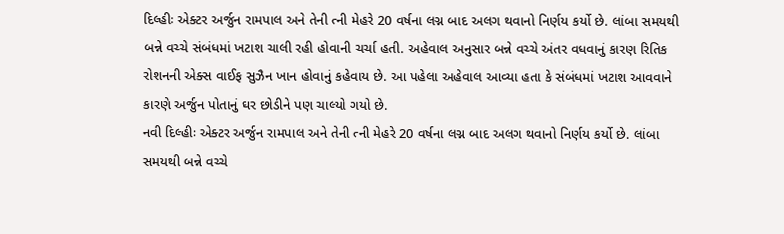દિલ્હીઃ એક્ટર અર્જુન રામપાલ અને તેની ત્ની મેહરે 20 વર્ષના લગ્ન બાદ અલગ થવાનો નિર્ણય કર્યો છે. લાંબા સમયથી બન્ને વચ્ચે સંબંધમાં ખટાશ ચાલી રહી હોવાની ચર્ચા હતી. અહેવાલ અનુસાર બન્ને વચ્ચે અંતર વધવાનું કારણ રિતિક રોશનની એક્સ વાઈફ સુઝૈન ખાન હોવાનું કહેવાય છે. આ પહેલા અહેવાલ આવ્યા હતા કે સંબંધમાં ખટાશ આવવાને કારણે અર્જુન પોતાનું ઘર છોડીને પણ ચાલ્યો ગયો છે.
નવી દિલ્હીઃ એક્ટર અર્જુન રામપાલ અને તેની ત્ની મેહરે 20 વર્ષના લગ્ન બાદ અલગ થવાનો નિર્ણય કર્યો છે. લાંબા સમયથી બન્ને વચ્ચે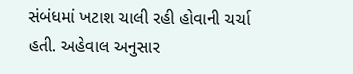સંબંધમાં ખટાશ ચાલી રહી હોવાની ચર્ચા હતી. અહેવાલ અનુસાર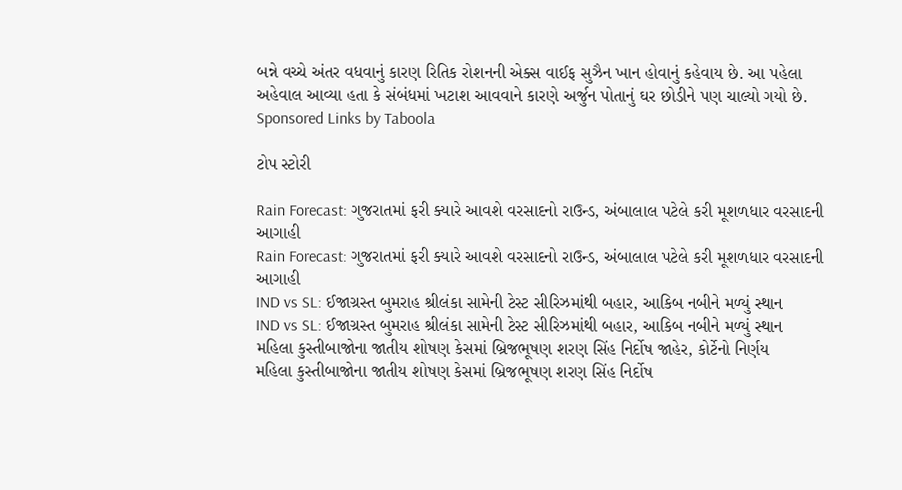બન્ને વચ્ચે અંતર વધવાનું કારણ રિતિક રોશનની એક્સ વાઈફ સુઝૈન ખાન હોવાનું કહેવાય છે. આ પહેલા અહેવાલ આવ્યા હતા કે સંબંધમાં ખટાશ આવવાને કારણે અર્જુન પોતાનું ઘર છોડીને પણ ચાલ્યો ગયો છે.
Sponsored Links by Taboola

ટોપ સ્ટોરી

Rain Forecast: ગુજરાતમાં ફરી ક્યારે આવશે વરસાદનો રાઉન્ડ, અંબાલાલ પટેલે કરી મૂશળધાર વરસાદની આગાહી
Rain Forecast: ગુજરાતમાં ફરી ક્યારે આવશે વરસાદનો રાઉન્ડ, અંબાલાલ પટેલે કરી મૂશળધાર વરસાદની આગાહી
IND vs SL: ઈજાગ્રસ્ત બુમરાહ શ્રીલંકા સામેની ટેસ્ટ સીરિઝમાંથી બહાર, આકિબ નબીને મળ્યું સ્થાન
IND vs SL: ઈજાગ્રસ્ત બુમરાહ શ્રીલંકા સામેની ટેસ્ટ સીરિઝમાંથી બહાર, આકિબ નબીને મળ્યું સ્થાન
મહિલા કુસ્તીબાજોના જાતીય શોષણ કેસમાં બ્રિજભૂષણ શરણ સિંહ નિર્દોષ જાહેર, કોર્ટેનો નિર્ણય
મહિલા કુસ્તીબાજોના જાતીય શોષણ કેસમાં બ્રિજભૂષણ શરણ સિંહ નિર્દોષ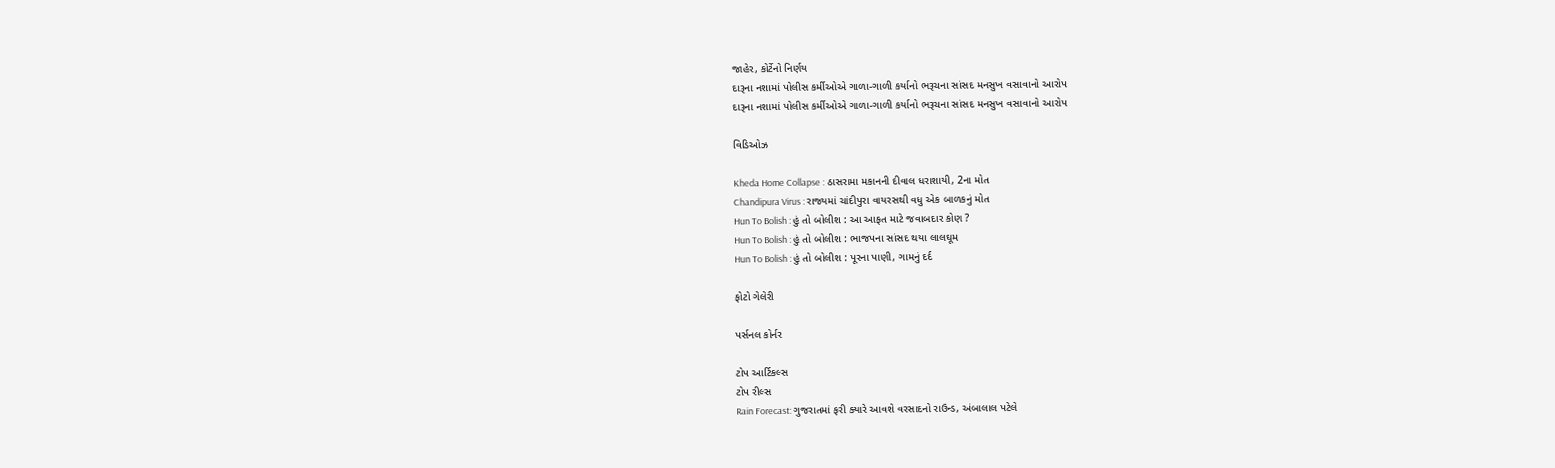જાહેર, કોર્ટેનો નિર્ણય
દારૂના નશામાં પોલીસ કર્મીઓએ ગાળા-ગાળી કર્યાનો ભરૂચના સાંસદ મનસુખ વસાવાનો આરોપ
દારૂના નશામાં પોલીસ કર્મીઓએ ગાળા-ગાળી કર્યાનો ભરૂચના સાંસદ મનસુખ વસાવાનો આરોપ

વિડિઓઝ

Kheda Home Collapse : ઠાસરામા મકાનની દીવાલ ધરાશાયી, 2ના મોત
Chandipura Virus : રાજ્યમાં ચાંદીપુરા વાયરસથી વધુ એક બાળકનું મોત
Hun To Bolish : હું તો બોલીશ : આ આફત માટે જવાબદાર કોણ ?
Hun To Bolish : હું તો બોલીશ : ભાજપના સાંસદ થયા લાલઘૂમ
Hun To Bolish : હું તો બોલીશ : પૂરના પાણી, ગામનું દર્દ

ફોટો ગેલેરી

પર્સનલ કોર્નર

ટોપ આર્ટિકલ્સ
ટોપ રીલ્સ
Rain Forecast: ગુજરાતમાં ફરી ક્યારે આવશે વરસાદનો રાઉન્ડ, અંબાલાલ પટેલે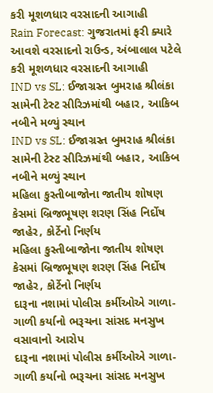કરી મૂશળધાર વરસાદની આગાહી
Rain Forecast: ગુજરાતમાં ફરી ક્યારે આવશે વરસાદનો રાઉન્ડ, અંબાલાલ પટેલે કરી મૂશળધાર વરસાદની આગાહી
IND vs SL: ઈજાગ્રસ્ત બુમરાહ શ્રીલંકા સામેની ટેસ્ટ સીરિઝમાંથી બહાર, આકિબ નબીને મળ્યું સ્થાન
IND vs SL: ઈજાગ્રસ્ત બુમરાહ શ્રીલંકા સામેની ટેસ્ટ સીરિઝમાંથી બહાર, આકિબ નબીને મળ્યું સ્થાન
મહિલા કુસ્તીબાજોના જાતીય શોષણ કેસમાં બ્રિજભૂષણ શરણ સિંહ નિર્દોષ જાહેર, કોર્ટેનો નિર્ણય
મહિલા કુસ્તીબાજોના જાતીય શોષણ કેસમાં બ્રિજભૂષણ શરણ સિંહ નિર્દોષ જાહેર, કોર્ટેનો નિર્ણય
દારૂના નશામાં પોલીસ કર્મીઓએ ગાળા-ગાળી કર્યાનો ભરૂચના સાંસદ મનસુખ વસાવાનો આરોપ
દારૂના નશામાં પોલીસ કર્મીઓએ ગાળા-ગાળી કર્યાનો ભરૂચના સાંસદ મનસુખ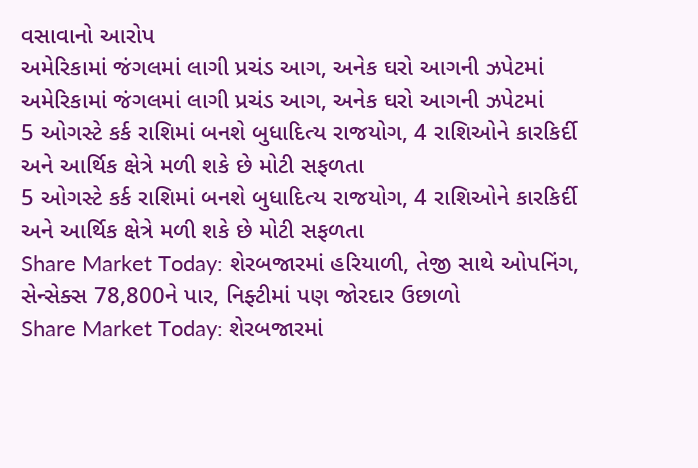વસાવાનો આરોપ
અમેરિકામાં જંગલમાં લાગી પ્રચંડ આગ, અનેક ઘરો આગની ઝપેટમાં
અમેરિકામાં જંગલમાં લાગી પ્રચંડ આગ, અનેક ઘરો આગની ઝપેટમાં
5 ઓગસ્ટે કર્ક રાશિમાં બનશે બુધાદિત્ય રાજયોગ, 4 રાશિઓને કારકિર્દી અને આર્થિક ક્ષેત્રે મળી શકે છે મોટી સફળતા
5 ઓગસ્ટે કર્ક રાશિમાં બનશે બુધાદિત્ય રાજયોગ, 4 રાશિઓને કારકિર્દી અને આર્થિક ક્ષેત્રે મળી શકે છે મોટી સફળતા
Share Market Today: શેરબજારમાં હરિયાળી, તેજી સાથે ઓપનિંગ, સેન્સેક્સ 78,800ને પાર, નિફ્ટીમાં પણ જોરદાર ઉછાળો
Share Market Today: શેરબજારમાં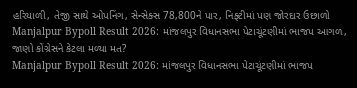હરિયાળી, તેજી સાથે ઓપનિંગ, સેન્સેક્સ 78,800ને પાર, નિફ્ટીમાં પણ જોરદાર ઉછાળો
Manjalpur Bypoll Result 2026: માંજલપુર વિધાનસભા પેટાચૂંટણીમાં ભાજપ આગળ, જાણો કોંગ્રેસને કેટલા મળ્યા મત?
Manjalpur Bypoll Result 2026: માંજલપુર વિધાનસભા પેટાચૂંટણીમાં ભાજપ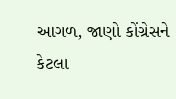આગળ, જાણો કોંગ્રેસને કેટલા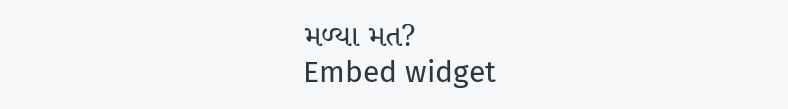મળ્યા મત?
Embed widget